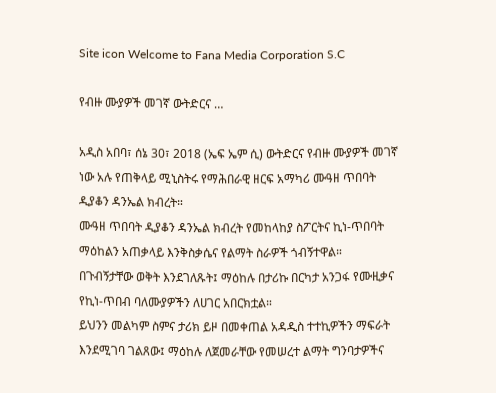Site icon Welcome to Fana Media Corporation S.C

የብዙ ሙያዎች መገኛ ውትድርና …

አዲስ አበባ፣ ሰኔ 30፣ 2018 (ኤፍ ኤም ሲ) ውትድርና የብዙ ሙያዎች መገኛ ነው አሉ የጠቅላይ ሚኒስትሩ የማሕበራዊ ዘርፍ አማካሪ ሙዓዘ ጥበባት ዲያቆን ዳንኤል ክብረት።
ሙዓዘ ጥበባት ዲያቆን ዳንኤል ክብረት የመከላከያ ስፖርትና ኪነ-ጥበባት ማዕከልን አጠቃላይ እንቅስቃሴና የልማት ስራዎች ጎብኝተዋል።
በጉብኝታቸው ወቅት እንደገለጹት፤ ማዕከሉ በታሪኩ በርካታ አንጋፋ የሙዚቃና የኪነ-ጥበብ ባለሙያዎችን ለሀገር አበርክቷል።
ይህንን መልካም ስምና ታሪክ ይዞ በመቀጠል አዳዲስ ተተኪዎችን ማፍራት እንደሚገባ ገልጸው፤ ማዕከሉ ለጀመራቸው የመሠረተ ልማት ግንባታዎችና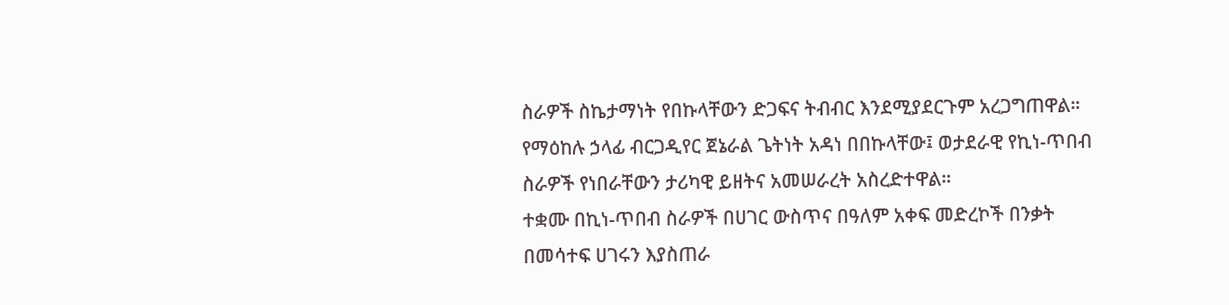ስራዎች ስኬታማነት የበኩላቸውን ድጋፍና ትብብር እንደሚያደርጉም አረጋግጠዋል።
የማዕከሉ ኃላፊ ብርጋዲየር ጀኔራል ጌትነት አዳነ በበኩላቸው፤ ወታደራዊ የኪነ-ጥበብ ስራዎች የነበራቸውን ታሪካዊ ይዘትና አመሠራረት አስረድተዋል።
ተቋሙ በኪነ-ጥበብ ስራዎች በሀገር ውስጥና በዓለም አቀፍ መድረኮች በንቃት በመሳተፍ ሀገሩን እያስጠራ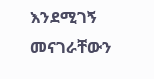እንደሚገኝ መናገራቸውን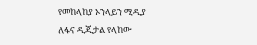የመከላከያ ኦንላይን ሚዲያ ለፋና ዲጂታል የላከው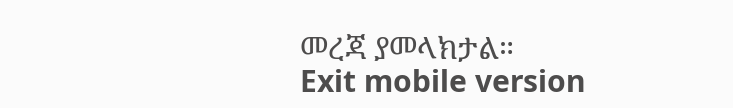መረጃ ያመላክታል።
Exit mobile version